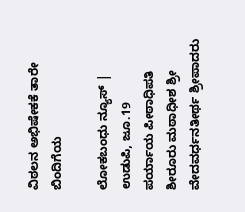ವಿಠಲನ ಅಭಿಷೇಕಕೆ ತಾರೇ ಬಿಂದಿಗೆಯ

ಲೋಕಬಂಧು ನ್ಯೂಸ್ | ಉಡುಪಿ, ಜೂ.19
ಪರ್ಯಾಯ ಪೀಠಾಧಿಪತಿ ಶೀರೂರು ಮಠಾಧೀಶ ಶ್ರೀ ವೇದವರ್ಧನತೀರ್ಥ ಶ್ರೀಪಾದರು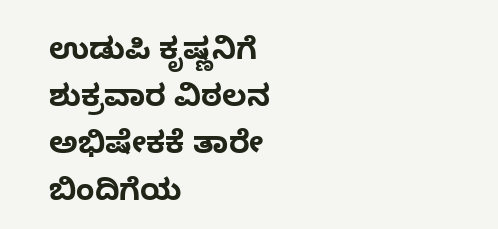ಉಡುಪಿ ಕೃಷ್ಣನಿಗೆ ಶುಕ್ರವಾರ‌ ವಿಠಲನ ಅಭಿಷೇಕಕೆ ತಾರೇ ಬಿಂದಿಗೆಯ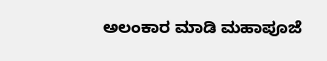ಅಲಂಕಾರ ಮಾಡಿ ಮಹಾಪೂಜೆ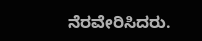ನೆರವೇರಿಸಿದರು.